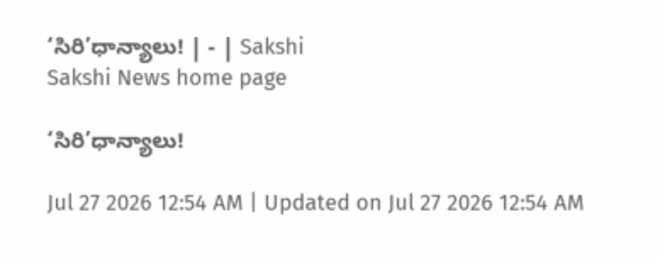‘సిరి’ధాన్యాలు! | - | Sakshi
Sakshi News home page

‘సిరి’ధాన్యాలు!

Jul 27 2026 12:54 AM | Updated on Jul 27 2026 12:54 AM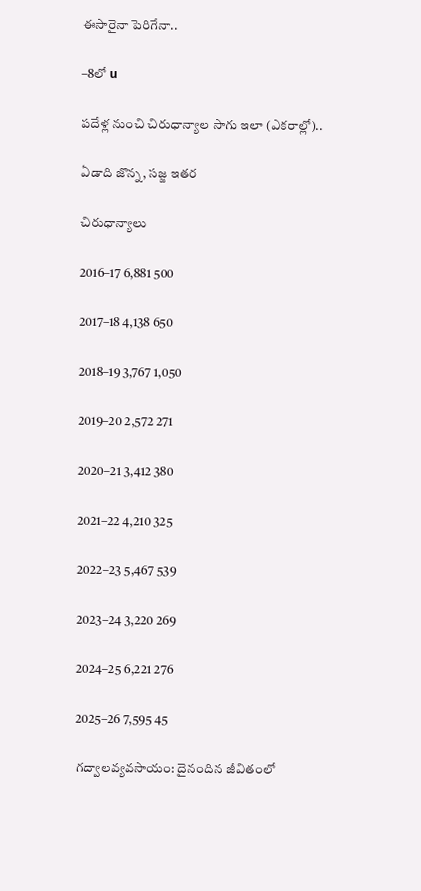ఈసారైనా పెరిగేనా..

–8లో u

పదేళ్ల నుంచి చిరుధాన్యాల సాగు ఇలా (ఎకరాల్లో)..

ఏడాది జొన్న, సజ్జ ఇతర

చిరుధాన్యాలు

2016–17 6,881 500

2017–18 4,138 650

2018–19 3,767 1,050

2019–20 2,572 271

2020–21 3,412 380

2021–22 4,210 325

2022–23 5,467 539

2023–24 3,220 269

2024–25 6,221 276

2025–26 7,595 45

గద్వాలవ్యవసాయం: దైనందిన జీవితంలో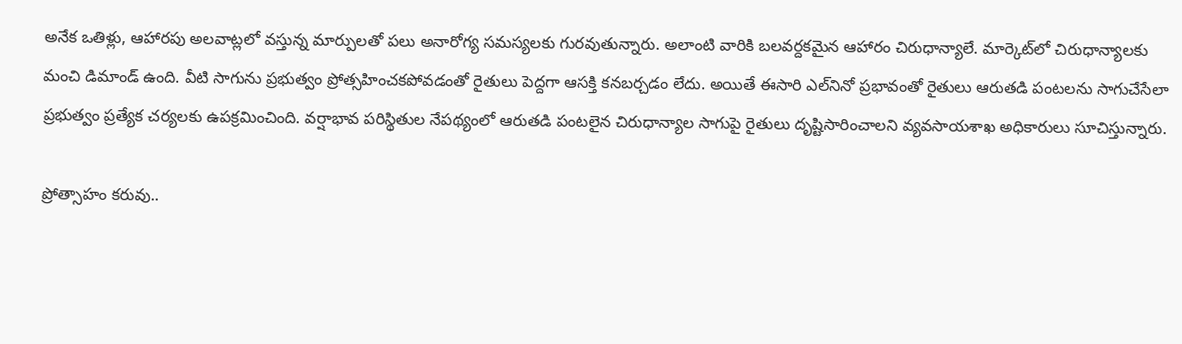అనేక ఒతిళ్లు, ఆహారపు అలవాట్లలో వస్తున్న మార్పులతో పలు అనారోగ్య సమస్యలకు గురవుతున్నారు. అలాంటి వారికి బలవర్దకమైన ఆహారం చిరుధాన్యాలే. మార్కెట్‌లో చిరుధాన్యాలకు మంచి డిమాండ్‌ ఉంది. వీటి సాగును ప్రభుత్వం ప్రోత్సహించకపోవడంతో రైతులు పెద్దగా ఆసక్తి కనబర్చడం లేదు. అయితే ఈసారి ఎల్‌నినో ప్రభావంతో రైతులు ఆరుతడి పంటలను సాగుచేసేలా ప్రభుత్వం ప్రత్యేక చర్యలకు ఉపక్రమించింది. వర్షాభావ పరిస్థితుల నేపథ్యంలో ఆరుతడి పంటలైన చిరుధాన్యాల సాగుపై రైతులు దృష్టిసారించాలని వ్యవసాయశాఖ అధికారులు సూచిస్తున్నారు.

ప్రోత్సాహం కరువు..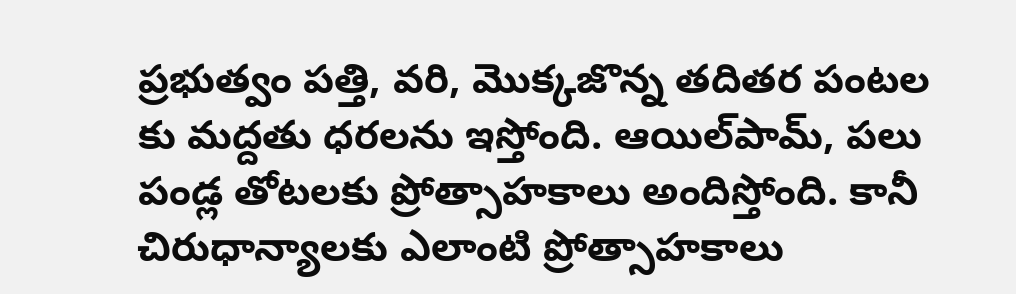ప్రభుత్వం పత్తి, వరి, మొక్కజొన్న తదితర పంటల కు మద్దతు ధరలను ఇస్తోంది. ఆయిల్‌పామ్‌, పలు పండ్ల తోటలకు ప్రోత్సాహకాలు అందిస్తోంది. కానీ చిరుధాన్యాలకు ఎలాంటి ప్రోత్సాహకాలు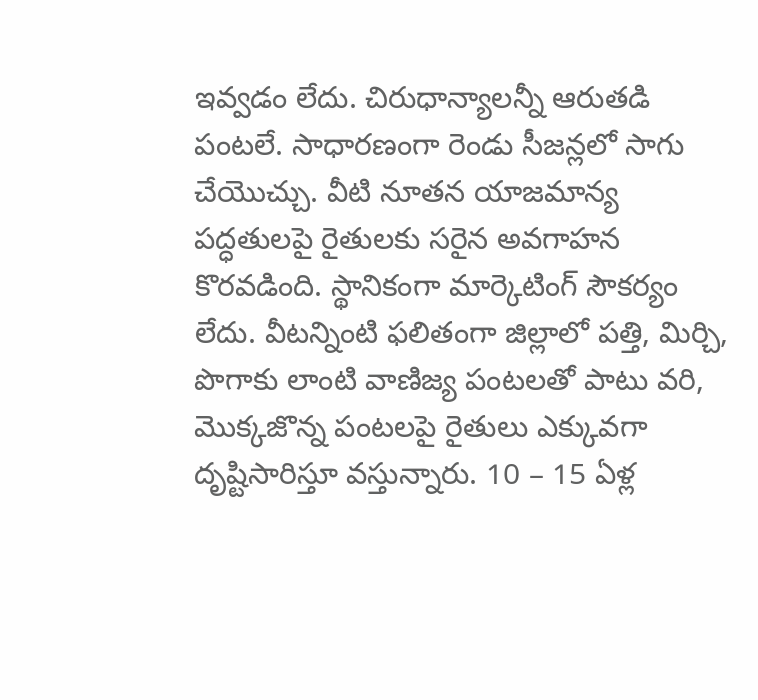ఇవ్వడం లేదు. చిరుధాన్యాలన్నీ ఆరుతడి పంటలే. సాధారణంగా రెండు సీజన్లలో సాగు చేయొచ్చు. వీటి నూతన యాజమాన్య పద్ధతులపై రైతులకు సరైన అవగాహన కొరవడింది. స్థానికంగా మార్కెటింగ్‌ సౌకర్యం లేదు. వీటన్నింటి ఫలితంగా జిల్లాలో పత్తి, మిర్చి, పొగాకు లాంటి వాణిజ్య పంటలతో పాటు వరి, మొక్కజొన్న పంటలపై రైతులు ఎక్కువగా దృష్టిసారిస్తూ వస్తున్నారు. 10 – 15 ఏళ్ల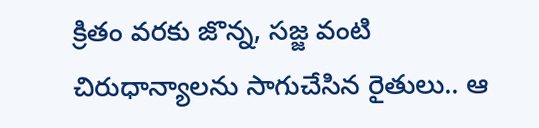క్రితం వరకు జొన్న, సజ్జ వంటి చిరుధాన్యాలను సాగుచేసిన రైతులు.. ఆ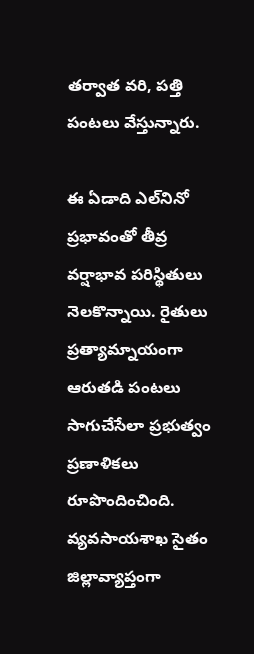తర్వాత వరి, పత్తి పంటలు వేస్తున్నారు.

ఈ ఏడాది ఎల్‌నినో ప్రభావంతో తీవ్ర వర్షాభావ పరిస్థితులు నెలకొన్నాయి. రైతులు ప్రత్యామ్నాయంగా ఆరుతడి పంటలు సాగుచేసేలా ప్రభుత్వం ప్రణాళికలు రూపొందించింది. వ్యవసాయశాఖ సైతం జిల్లావ్యాప్తంగా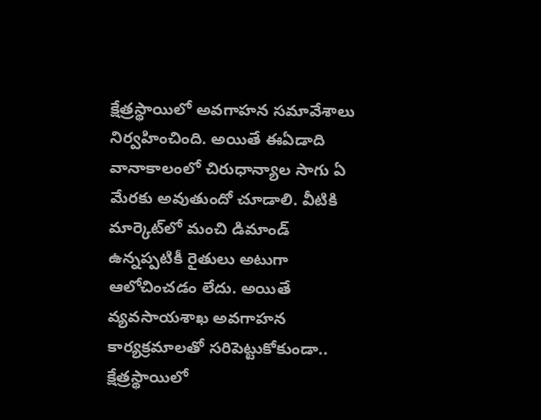క్షేత్రస్థాయిలో అవగాహన సమావేశాలు నిర్వహించింది. అయితే ఈఏడాది వానాకాలంలో చిరుధాన్యాల సాగు ఏ మేరకు అవుతుందో చూడాలి. వీటికి మార్కెట్‌లో మంచి డిమాండ్‌ ఉన్నప్పటికీ రైతులు అటుగా ఆలోచించడం లేదు. అయితే వ్యవసాయశాఖ అవగాహన కార్యక్రమాలతో సరిపెట్టుకోకుండా.. క్షేత్రస్థాయిలో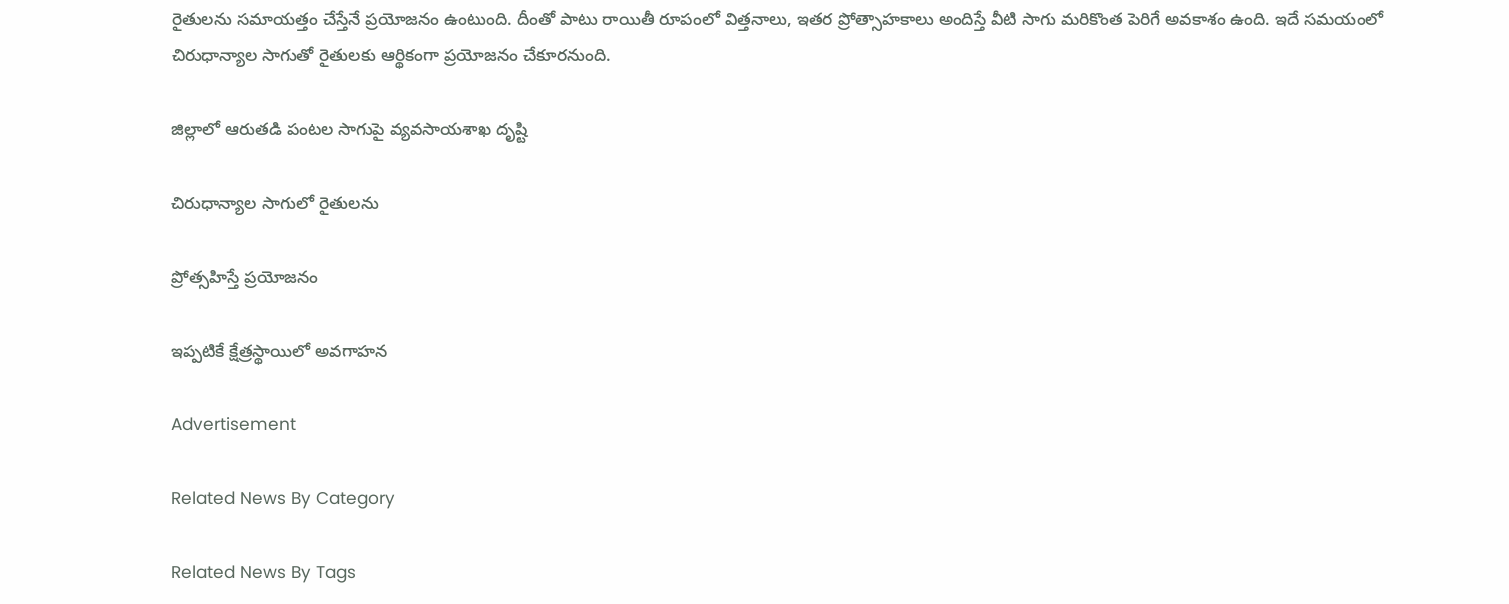రైతులను సమాయత్తం చేస్తేనే ప్రయోజనం ఉంటుంది. దీంతో పాటు రాయితీ రూపంలో విత్తనాలు, ఇతర ప్రోత్సాహకాలు అందిస్తే వీటి సాగు మరికొంత పెరిగే అవకాశం ఉంది. ఇదే సమయంలో చిరుధాన్యాల సాగుతో రైతులకు ఆర్థికంగా ప్రయోజనం చేకూరనుంది.

జిల్లాలో ఆరుతడి పంటల సాగుపై వ్యవసాయశాఖ దృష్టి

చిరుధాన్యాల సాగులో రైతులను

ప్రోత్సహిస్తే ప్రయోజనం

ఇప్పటికే క్షేత్రస్థాయిలో అవగాహన

Advertisement

Related News By Category

Related News By Tags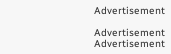Advertisement

Advertisement
Advertisement